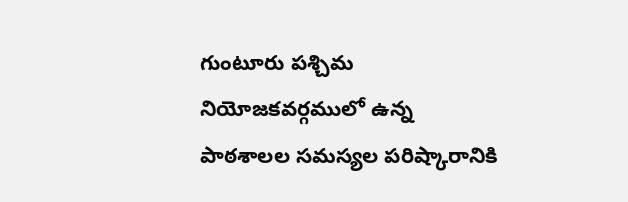గుంటూరు పశ్చిమ నియోజకవర్గములో ఉన్న పాఠశాలల సమస్యల పరిష్కారానికి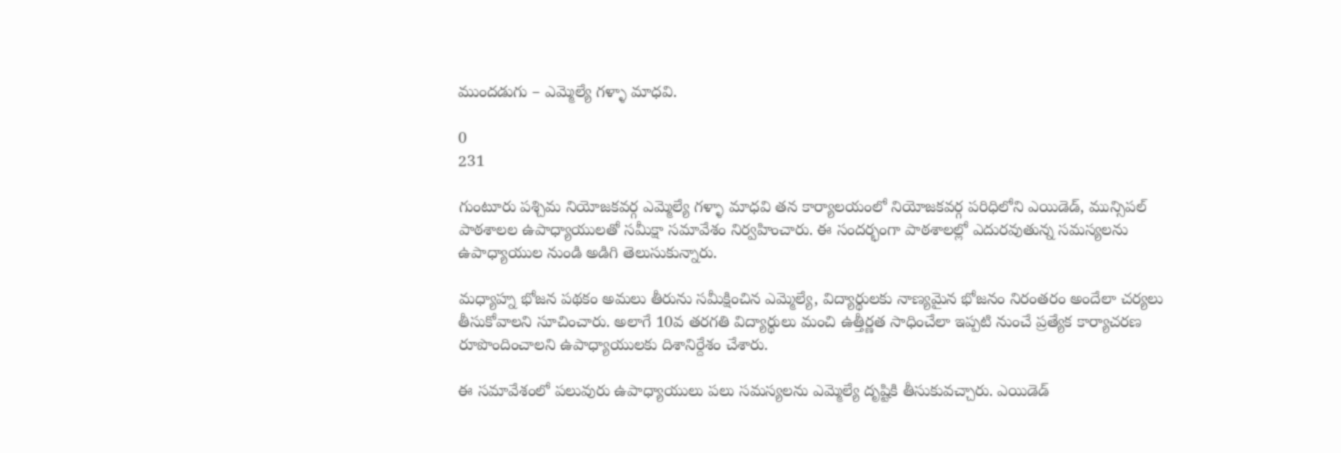ముందడుగు – ఎమ్మెల్యే గళ్ళా మాధవి.

0
231

గుంటూరు పశ్చిమ నియోజకవర్గ ఎమ్మెల్యే గళ్ళా మాధవి తన కార్యాలయంలో నియోజకవర్గ పరిధిలోని ఎయిడెడ్, మున్సిపల్ పాఠశాలల ఉపాధ్యాయులతో సమీక్షా సమావేశం నిర్వహించారు. ఈ సందర్భంగా పాఠశాలల్లో ఎదురవుతున్న సమస్యలను ఉపాధ్యాయుల నుండి అడిగి తెలుసుకున్నారు.

మధ్యాహ్న భోజన పథకం అమలు తీరును సమీక్షించిన ఎమ్మెల్యే, విద్యార్థులకు నాణ్యమైన భోజనం నిరంతరం అందేలా చర్యలు తీసుకోవాలని సూచించారు. అలాగే 10వ తరగతి విద్యార్థులు మంచి ఉత్తీర్ణత సాధించేలా ఇప్పటి నుంచే ప్రత్యేక కార్యాచరణ రూపొందించాలని ఉపాధ్యాయులకు దిశానిర్దేశం చేశారు.

ఈ సమావేశంలో పలువురు ఉపాధ్యాయులు పలు సమస్యలను ఎమ్మెల్యే దృష్టికి తీసుకువచ్చారు. ఎయిడెడ్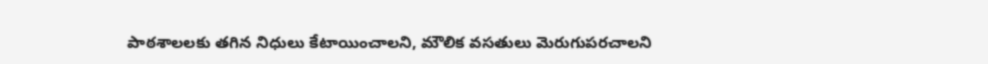పాఠశాలలకు తగిన నిధులు కేటాయించాలని, మౌలిక వసతులు మెరుగుపరచాలని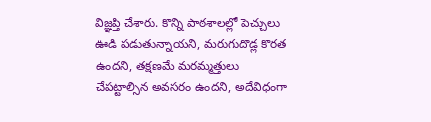విజ్ఞప్తి చేశారు. కొన్ని పాఠశాలల్లో పెచ్చులు ఊడి పడుతున్నాయని, మరుగుదొడ్ల కొరత ఉందని, తక్షణమే మరమ్మత్తులు చేపట్టాల్సిన అవసరం ఉందని, అదేవిధంగా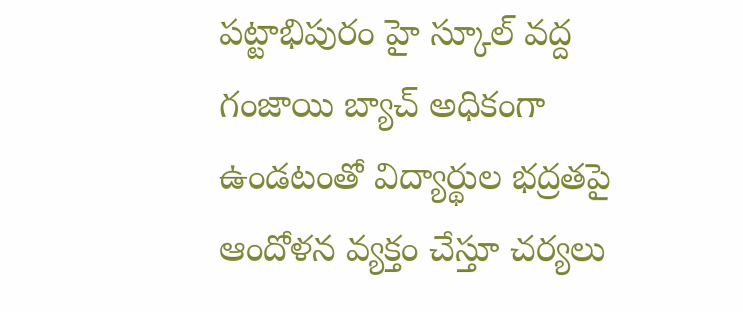పట్టాభిపురం హై స్కూల్ వద్ద గంజాయి బ్యాచ్ అధికంగా ఉండటంతో విద్యార్థుల భద్రతపై ఆందోళన వ్యక్తం చేస్తూ చర్యలు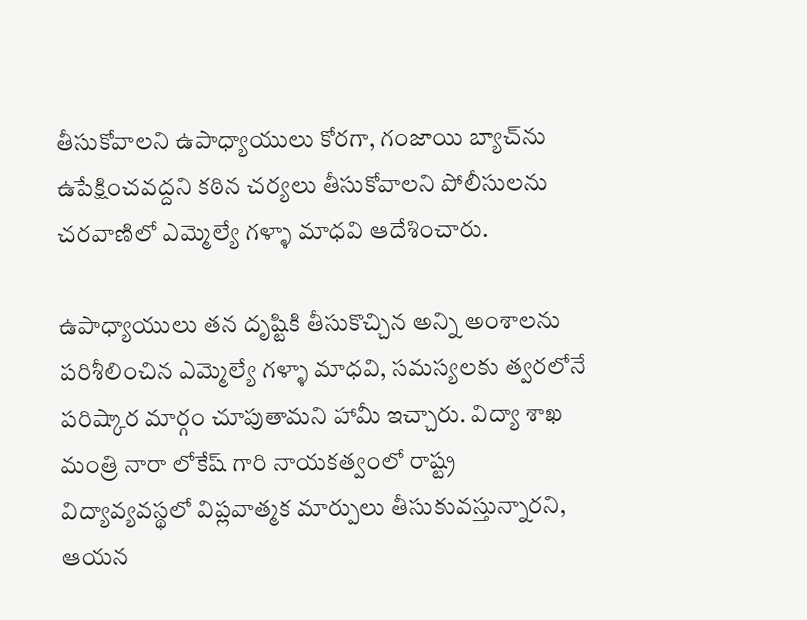తీసుకోవాలని ఉపాధ్యాయులు కోరగా, గంజాయి బ్యాచ్‌ను ఉపేక్షించవద్దని కఠిన చర్యలు తీసుకోవాలని పోలీసులను చరవాణిలో ఎమ్మెల్యే గళ్ళా మాధవి ఆదేశించారు.

ఉపాధ్యాయులు తన దృష్టికి తీసుకొచ్చిన అన్ని అంశాలను పరిశీలించిన ఎమ్మెల్యే గళ్ళా మాధవి, సమస్యలకు త్వరలోనే పరిష్కార మార్గం చూపుతామని హామీ ఇచ్చారు. విద్యా శాఖ మంత్రి నారా లోకేష్ గారి నాయకత్వంలో రాష్ట్ర విద్యావ్యవస్థలో విప్లవాత్మక మార్పులు తీసుకువస్తున్నారని, ఆయన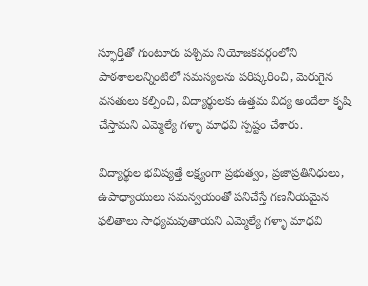స్ఫూర్తితో గుంటూరు పశ్చిమ నియోజకవర్గంలోని పాఠశాలలన్నింటిలో సమస్యలను పరిష్కరించి, మెరుగైన వసతులు కల్పించి, విద్యార్థులకు ఉత్తమ విద్య అందేలా కృషి చేస్తామని ఎమ్మెల్యే గళ్ళా మాధవి స్పష్టం చేశారు.

విద్యార్థుల భవిష్యత్తే లక్ష్యంగా ప్రభుత్వం, ప్రజాప్రతినిధులు, ఉపాధ్యాయులు సమన్వయంతో పనిచేస్తే గణనీయమైన ఫలితాలు సాధ్యమవుతాయని ఎమ్మెల్యే గళ్ళా మాధవి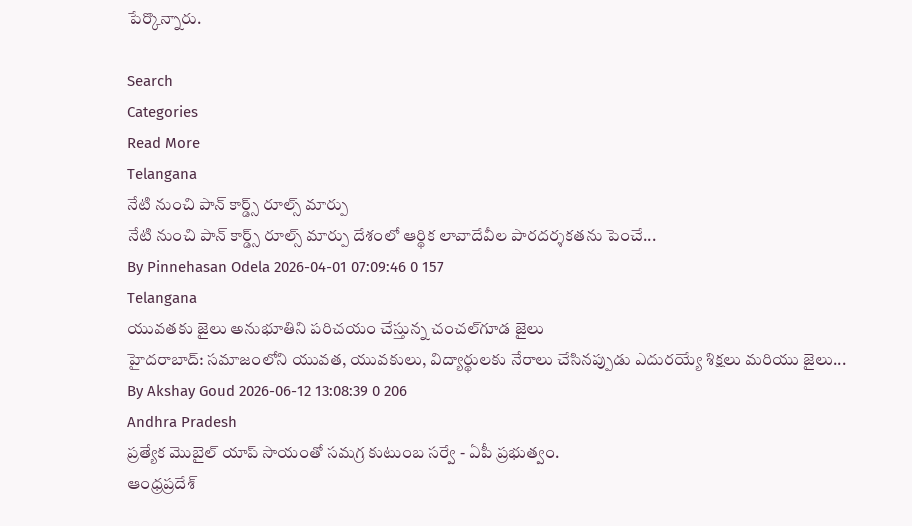పేర్కొన్నారు.

Search
Categories
Read More
Telangana
నేటి నుంచి పాన్ కార్డ్స్‌ రూల్స్‌ మార్పు
నేటి నుంచి పాన్ కార్డ్స్‌ రూల్స్‌ మార్పు దేశంలో ఆర్థిక లావాదేవీల పారదర్శకతను పెంచే...
By Pinnehasan Odela 2026-04-01 07:09:46 0 157
Telangana
యువతకు జైలు అనుభూతిని పరిచయం చేస్తున్న చంచల్‌గూడ జైలు
హైదరాబాద్: సమాజంలోని యువత, యువకులు, విద్యార్థులకు నేరాలు చేసినప్పుడు ఎదురయ్యే శిక్షలు మరియు జైలు...
By Akshay Goud 2026-06-12 13:08:39 0 206
Andhra Pradesh
ప్రత్యేక మొబైల్ యాప్ సాయంతో సమగ్ర కుటుంబ సర్వే - ఏపీ ప్రభుత్వం.
ఆంధ్రప్రదేశ్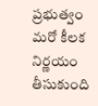ప్రభుత్వం మరో కీలక నిర్ణయం తీసుకుంది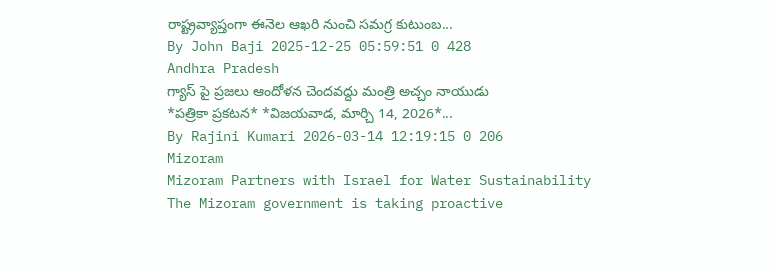రాష్ట్రవ్యాప్తంగా ఈనెల ఆఖరి నుంచి సమగ్ర కుటుంబ...
By John Baji 2025-12-25 05:59:51 0 428
Andhra Pradesh
గ్యాస్ పై ప్రజలు ఆందోళన చెందవద్దు మంత్రి అచ్చం నాయుడు
*ప‌త్రికా ప్ర‌క‌ట‌న‌* *విజ‌య‌వాడ‌, మార్చి 14, 2026*...
By Rajini Kumari 2026-03-14 12:19:15 0 206
Mizoram
Mizoram Partners with Israel for Water Sustainability
The Mizoram government is taking proactive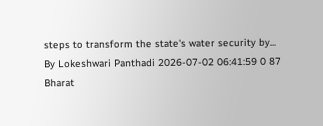steps to transform the state's water security by...
By Lokeshwari Panthadi 2026-07-02 06:41:59 0 87
Bharat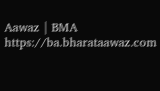Aawaz | BMA https://ba.bharataawaz.com